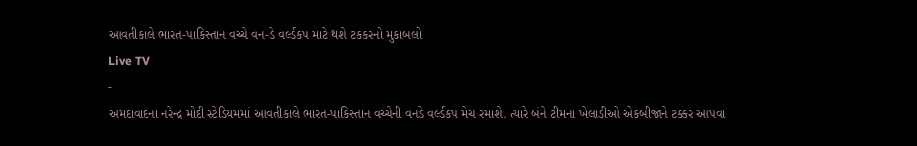આવતીકાલે ભારત-પાકિસ્તાન વચ્ચે વન-ડે વર્લ્ડકપ માટે થશે ટકકરનો મુકાબલો
Live TV
-
અમદાવાદના નરેન્દ્ર મોદી સ્ટેડિયમમાં આવતીકાલે ભારત-પાકિસ્તાન વચ્ચેની વનડે વર્લ્ડકપ મેચ રમાશે. ત્યારે બંને ટીમના ખેલાડીઓ એકબીજાને ટક્કર આપવા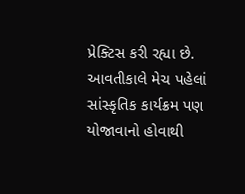પ્રેક્ટિસ કરી રહ્યા છે.
આવતીકાલે મેચ પહેલાં સાંસ્કૃતિક કાર્યક્રમ પણ યોજાવાનો હોવાથી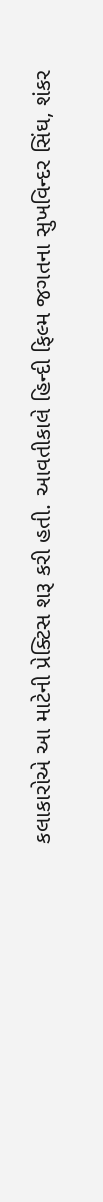કલાકારોએ આ માટેની પ્રેક્ટિસ શરૂ કરી હતી. આવતીકાલે હિન્દી ફિલ્મ જગતના સુખવિન્દર સિંઘ, શંકર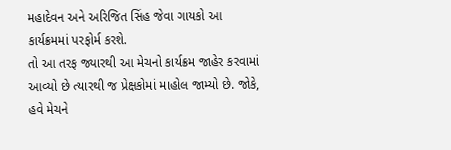મહાદેવન અને અરિજિત સિંહ જેવા ગાયકો આ કાર્યક્રમમાં પરફોર્મ કરશે.
તો આ તરફ જ્યારથી આ મેચનો કાર્યક્રમ જાહેર કરવામાં આવ્યો છે ત્યારથી જ પ્રેક્ષકોમાં માહોલ જામ્યો છે. જોકે, હવે મેચને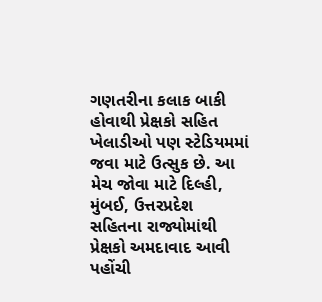ગણતરીના કલાક બાકી હોવાથી પ્રેક્ષકો સહિત ખેલાડીઓ પણ સ્ટેડિયમમાં જવા માટે ઉત્સુક છે. આ મેચ જોવા માટે દિલ્હી, મુંબઈ, ઉત્તરપ્રદેશ સહિતના રાજ્યોમાંથી પ્રેક્ષકો અમદાવાદ આવી પહોંચી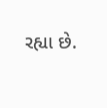રહ્યા છે.